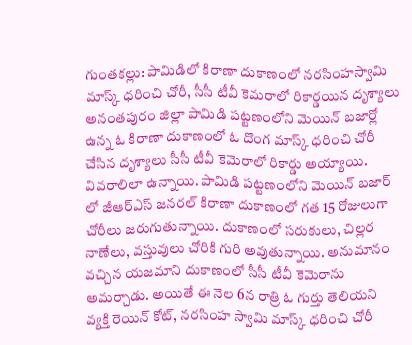గుంతకల్లు: పామిడిలో కిరాణా దుకాణంలో నరసింహస్వామి మాస్క్ ధరించి చోరీ, సీసీ టీవీ కెమరాలో రికార్డయిన దృశ్యాలు
అనంతపురం జిల్లా పామిడి పట్టణంలోని మెయిన్ బజార్లో ఉన్న ఓ కిరాణా దుకాణంలో ఓ దొంగ మాస్క్ ధరించి చోరీ చేసిన దృశ్యాలు సీసీ టీవీ కెమెరాలో రికార్డు అయ్యాయి. వివరాలిలా ఉన్నాయి. పామిడి పట్టణంలోని మెయిన్ బజార్ లో జీఆర్ఎస్ జనరల్ కిరాణా దుకాణంలో గత 15 రోజులుగా చోరీలు జరుగుతున్నాయి. దుకాణంలో సరుకులు, చిల్లర నాణేలు, వస్తువులు చోరికి గురి అవుతున్నాయి. అనుమానం వచ్చిన యజమాని దుకాణంలో సీసీ టీవీ కెమెరాను అమర్చాడు. అయితే ఈ నెల 6న రాత్రి ఓ గుర్తు తెలియని వ్యక్తి రెయిన్ కోట్, నరసింహ స్వామి మాస్క్ ధరించి చోరీ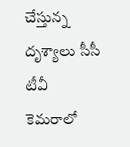చేస్తున్న దృశ్యాలు సీసీ టీవీ కెమరాలో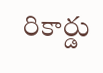రికార్డు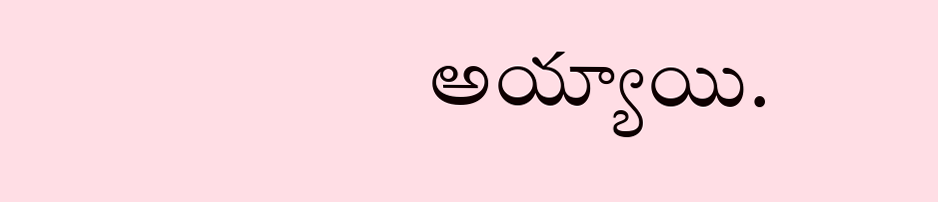అయ్యాయి.